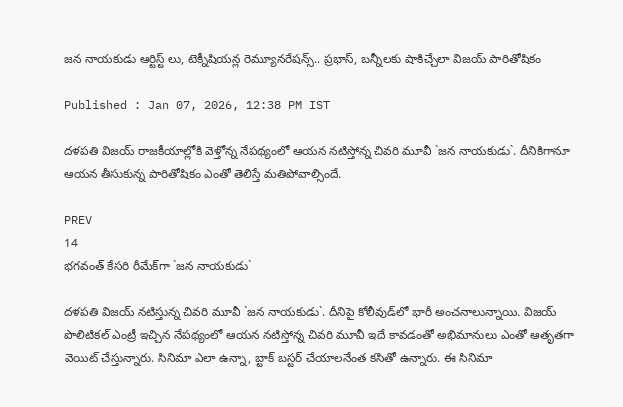జన నాయకుడు ఆర్టిస్ట్ లు, టెక్నీషియన్ల రెమ్యూనరేషన్స్.. ప్రభాస్‌, బన్నీలకు షాకిచ్చేలా విజయ్ పారితోషికం

Published : Jan 07, 2026, 12:38 PM IST

దళపతి విజయ్‌ రాజకీయాల్లోకి వెళ్తోన్న నేపథ్యంలో ఆయన నటిస్తోన్న చివరి మూవీ `జన నాయకుడు`. దీనికిగానూ ఆయన తీసుకున్న పారితోషికం ఎంతో తెలిస్తే మతిపోవాల్సిందే.

PREV
14
భగవంత్‌ కేసరి రీమేక్‌గా `జన నాయకుడు`

దళపతి విజయ్‌ నటిస్తున్న చివరి మూవీ `జన నాయకుడు`. దీనిపై కోలీవుడ్‌లో భారీ అంచనాలున్నాయి. విజయ్‌ పొలిటికల్‌ ఎంట్రీ ఇచ్చిన నేపథ్యంలో ఆయన నటిస్తోన్న చివరి మూవీ ఇదే కావడంతో అభిమానులు ఎంతో ఆతృతగా వెయిట్‌ చేస్తున్నారు. సినిమా ఎలా ఉన్నా, బ్టాక్ బస్టర్‌ చేయాలనేంత కసితో ఉన్నారు. ఈ సినిమా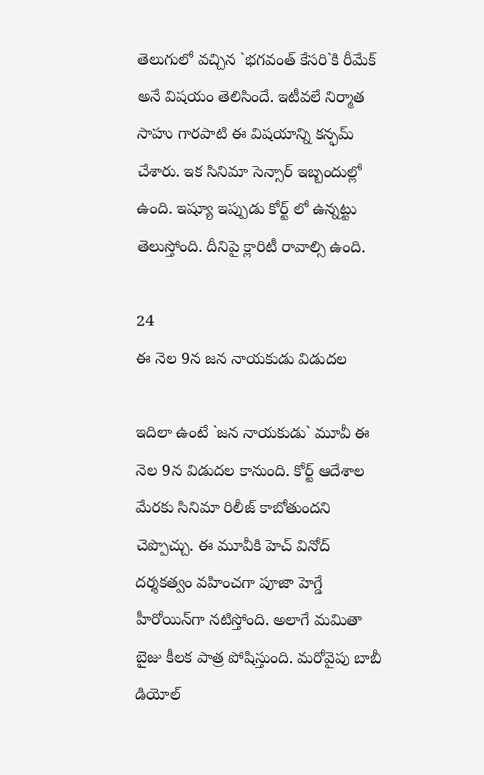తెలుగులో వచ్చిన `భగవంత్‌ కేసరి`కి రీమేక్‌ అనే విషయం తెలిసిందే. ఇటీవలే నిర్మాత సాహు గారపాటి ఈ విషయాన్ని కన్ఫమ్‌ చేశారు. ఇక సినిమా సెన్సార్‌ ఇబ్బందుల్లో ఉంది. ఇష్యూ ఇప్పుడు కోర్ట్ లో ఉన్నట్టు తెలుస్తోంది. దీనిపై క్లారిటీ రావాల్సి ఉంది.

24
ఈ నెల 9న జన నాయకుడు విడుదల

ఇదిలా ఉంటే `జన నాయకుడు` మూవీ ఈ నెల 9న విడుదల కానుంది. కోర్ట్ ఆదేశాల మేరకు సినిమా రిలీజ్‌ కాబోతుందని చెప్పొచ్చు. ఈ మూవీకి హెచ్‌ వినోద్‌ దర్శకత్వం వహించగా పూజా హెగ్డే హీరోయిన్‌గా నటిస్తోంది. అలాగే మమితా బైజు కీలక పాత్ర పోషిస్తుంది. మరోవైపు బాబీ డియోల్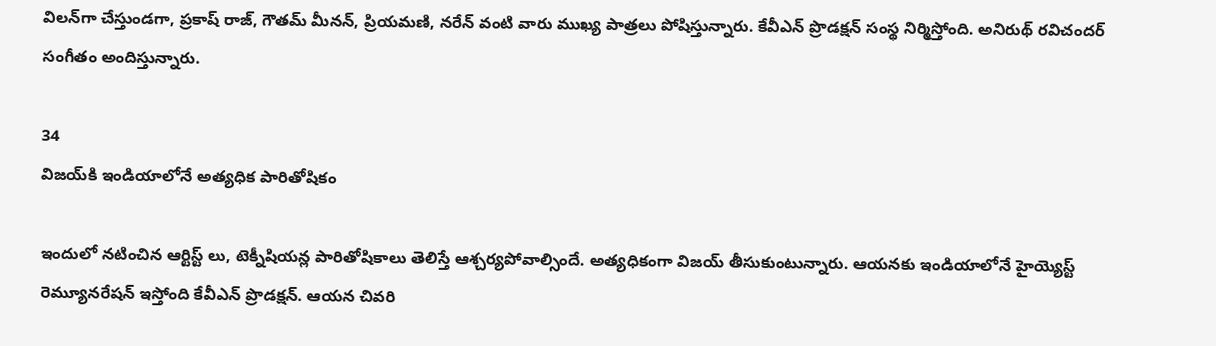విలన్‌గా చేస్తుండగా, ప్రకాష్‌ రాజ్‌, గౌతమ్‌ మీనన్‌, ప్రియమణి, నరేన్ వంటి వారు ముఖ్య పాత్రలు పోషిస్తున్నారు. కేవీఎన్‌ ప్రొడక్షన్‌ సంస్థ నిర్మిస్తోంది. అనిరుథ్‌ రవిచందర్‌ సంగీతం అందిస్తున్నారు.

34
విజయ్‌కి ఇండియాలోనే అత్యధిక పారితోషికం

ఇందులో నటించిన ఆర్టిస్ట్ లు, టెక్నీషియన్ల పారితోషికాలు తెలిస్తే ఆశ్చర్యపోవాల్సిందే. అత్యధికంగా విజయ్‌ తీసుకుంటున్నారు. ఆయనకు ఇండియాలోనే హైయ్యెస్ట్ రెమ్యూనరేషన్‌ ఇస్తోంది కేవీఎన్‌ ప్రొడక్షన్‌. ఆయన చివరి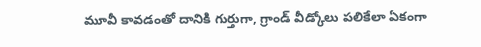మూవీ కావడంతో దానికి గుర్తుగా, గ్రాండ్‌ వీడ్కోలు పలికేలా ఏకంగా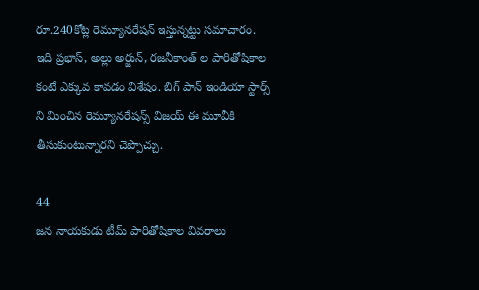రూ.240కోట్ల రెమ్యూనరేషన్‌ ఇస్తున్నట్టు సమాచారం. ఇది ప్రభాస్‌, అల్లు అర్జున్‌, రజనీకాంత్‌ ల పారితోషికాల కంటే ఎక్కువ కావడం విశేషం. బిగ్‌ పాన్‌ ఇండియా స్టార్స్ ని మించిన రెమ్యూనరేషన్స్ విజయ్‌ ఈ మూవీకి తీసుకుంటున్నారని చెప్పొచ్చు.

44
జన నాయకుడు టీమ్‌ పారితోషికాల వివరాలు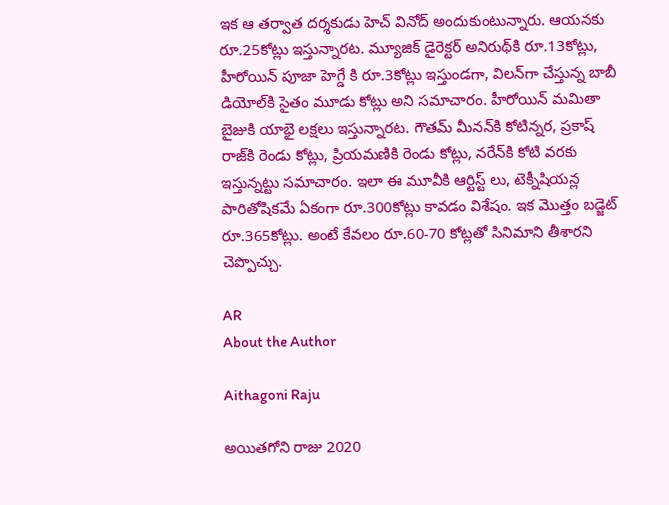ఇక ఆ తర్వాత దర్శకుడు హెచ్‌ వినోద్‌ అందుకుంటున్నారు. ఆయనకు రూ.25కోట్లు ఇస్తున్నారట. మ్యూజిక్‌ డైరెక్టర్‌ అనిరుథ్‌కి రూ.13కోట్లు, హీరోయిన్‌ పూజా హెగ్డే కి రూ.3కోట్లు ఇస్తుండగా, విలన్‌గా చేస్తున్న బాబీ డియోల్‌కి సైతం మూడు కోట్లు అని సమాచారం. హీరోయిన్‌ మమితా బైజుకి యాభై లక్షలు ఇస్తున్నారట. గౌతమ్‌ మీనన్‌కి కోటిన్నర, ప్రకాష్‌ రాజ్‌కి రెండు కోట్లు, ప్రియమణికి రెండు కోట్లు, నరేన్‌కి కోటి వరకు ఇస్తున్నట్టు సమాచారం. ఇలా ఈ మూవీకి ఆర్టిస్ట్ లు, టెక్నీషియన్ల పారితోషికమే ఏకంగా రూ.300కోట్లు కావడం విశేషం. ఇక మొత్తం బడ్జెట్‌ రూ.365కోట్లు. అంటే కేవలం రూ.60-70 కోట్లతో సినిమాని తీశారని చెప్పొచ్చు.

AR
About the Author

Aithagoni Raju

అయితగోని రాజు 2020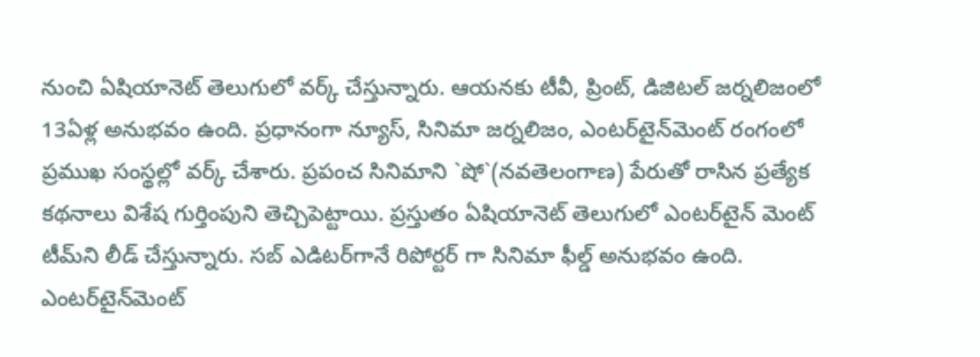నుంచి ఏషియానెట్‌ తెలుగులో వర్క్ చేస్తున్నారు. ఆయనకు టీవీ, ప్రింట్‌, డిజిటల్‌ జర్నలిజంలో 13ఏళ్ల అనుభవం ఉంది. ప్రధానంగా న్యూస్‌, సినిమా జర్నలిజం, ఎంటర్‌టైన్‌మెంట్‌ రంగంలో ప్రముఖ సంస్థల్లో వర్క్ చేశారు. ప్రపంచ సినిమాని `షో`(నవతెలంగాణ) పేరుతో రాసిన ప్రత్యేక కథనాలు విశేష గుర్తింపుని తెచ్చిపెట్టాయి. ప్రస్తుతం ఏషియానెట్‌ తెలుగులో ఎంటర్‌టైన్‌ మెంట్ టీమ్‌ని లీడ్‌ చేస్తున్నారు. సబ్‌ ఎడిటర్‌గానే రిపోర్టర్ గా సినిమా ఫీల్డ్ అనుభవం ఉంది. ఎంటర్‌టైన్‌మెంట్‌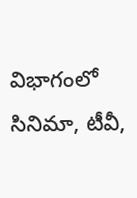విభాగంలో సినిమా, టీవీ,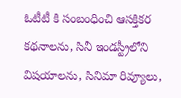ఓటీటీ కి సంబంధించి ఆసక్తికర కథనాలను, సినీ ఇండస్ట్రీలోని విషయాలను, సినిమా రివ్యూలు,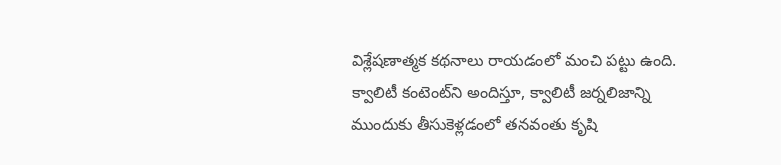విశ్లేషణాత్మక కథనాలు రాయడంలో మంచి పట్టు ఉంది. క్వాలిటీ కంటెంట్‌ని అందిస్తూ, క్వాలిటీ జర్నలిజాన్ని ముందుకు తీసుకెళ్లడంలో తనవంతు కృషి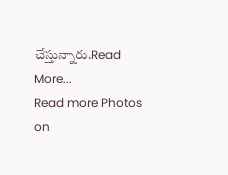చేస్తున్నారు.Read More...
Read more Photos on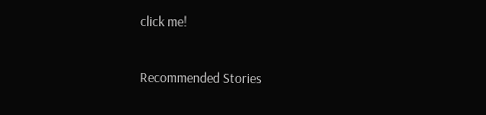click me!

Recommended Stories